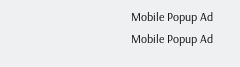Mobile Popup Ad
Mobile Popup Ad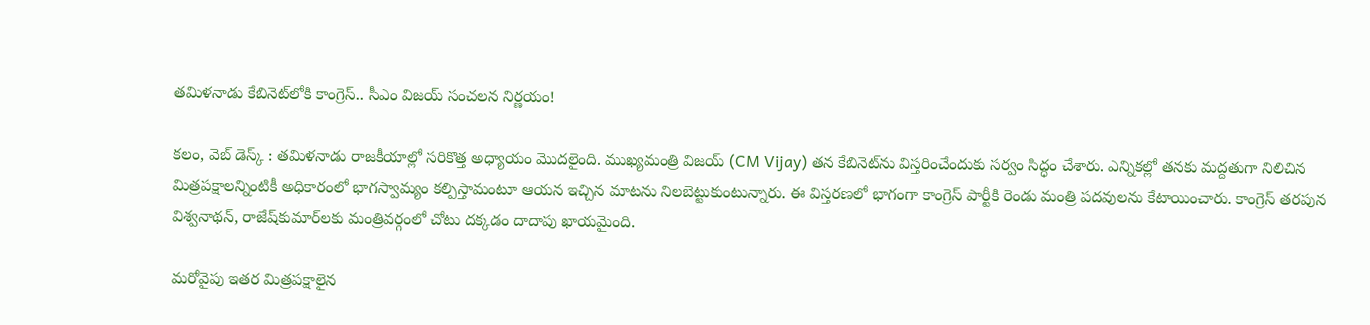తమిళనాడు కేబినెట్‌లోకి కాంగ్రెస్.. సీఎం విజయ్ సంచలన నిర్ణయం!

కలం, వెబ్‌ డెస్క్ : తమిళనాడు రాజకీయాల్లో సరికొత్త అధ్యాయం మొదలైంది. ముఖ్యమంత్రి విజయ్ (CM Vijay) తన కేబినెట్‌ను విస్తరించేందుకు సర్వం సిద్ధం చేశారు. ఎన్నికల్లో తనకు మద్దతుగా నిలిచిన మిత్రపక్షాలన్నింటికీ అధికారంలో భాగస్వామ్యం కల్పిస్తామంటూ ఆయన ఇచ్చిన మాటను నిలబెట్టుకుంటున్నారు. ఈ విస్తరణలో భాగంగా కాంగ్రెస్ పార్టీకి రెండు మంత్రి పదవులను కేటాయించారు. కాంగ్రెస్ తరపున విశ్వనాథన్, రాజేష్‌కుమార్‌లకు మంత్రివర్గంలో చోటు దక్కడం దాదాపు ఖాయమైంది.

మరోవైపు ఇతర మిత్రపక్షాలైన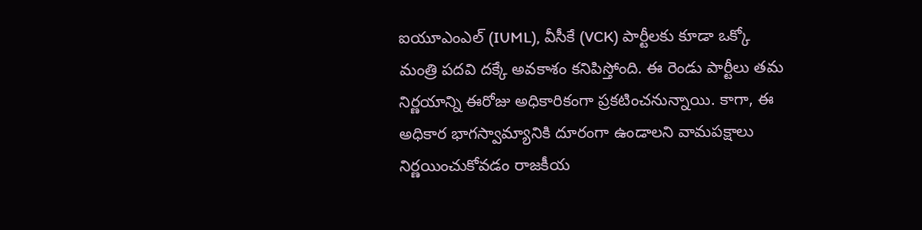ఐయూఎంఎల్ (IUML), వీసీకే (VCK) పార్టీలకు కూడా ఒక్కో మంత్రి పదవి దక్కే అవకాశం కనిపిస్తోంది. ఈ రెండు పార్టీలు తమ నిర్ణయాన్ని ఈరోజు అధికారికంగా ప్రకటించనున్నాయి. కాగా, ఈ అధికార భాగస్వామ్యానికి దూరంగా ఉండాలని వామపక్షాలు నిర్ణయించుకోవడం రాజకీయ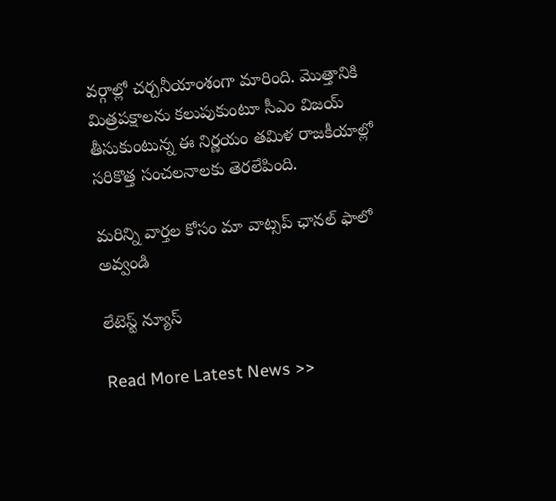వర్గాల్లో చర్చనీయాంశంగా మారింది. మొత్తానికి మిత్రపక్షాలను కలుపుకుంటూ సీఎం విజయ్ తీసుకుంటున్న ఈ నిర్ణయం తమిళ రాజకీయాల్లో సరికొత్త సంచలనాలకు తెరలేపింది.

మ‌రిన్ని వార్త‌ల కోసం మా వాట్స‌ప్ ఛాన‌ల్ ఫాలో అవ్వండి

లేటెస్ట్ న్యూస్‌

Read More Latest News >>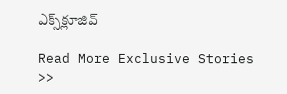ఎక్స్‌క్లూజివ్‌

Read More Exclusive Stories >>